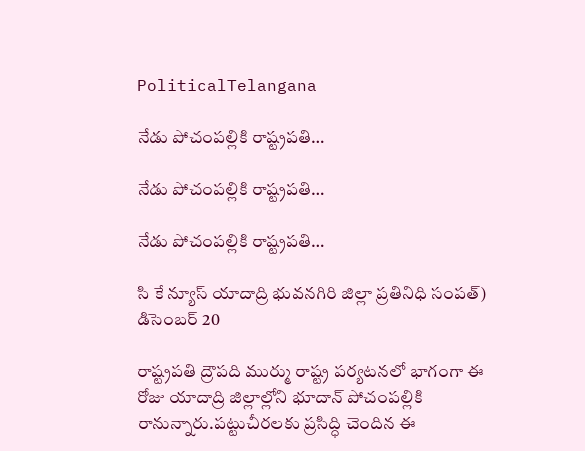PoliticalTelangana

నేడు పోచంపల్లికి రాష్ట్రపతి…

నేడు పోచంపల్లికి రాష్ట్రపతి…

నేడు పోచంపల్లికి రాష్ట్రపతి…

సి కే న్యూస్ యాదాద్రి భువనగిరి జిల్లా ప్రతినిధి సంపత్) డిసెంబర్ 20

రాష్ట్రపతి ద్రౌపది ముర్ము రాష్ట్ర పర్యటనలో భాగంగా ఈ రోజు యాదాద్రి జిల్లాల్లోని భూదాన్ పోచంపల్లికి రానున్నారు.పట్టుచీరలకు ప్రసిద్ధి చెందిన ఈ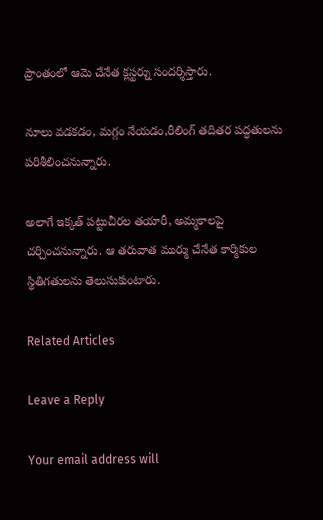ప్రాంతంలో ఆమె చేనేత క్లస్టర్ను సందర్శిస్తారు.

నూలు వడకడం, మగ్గం నేయడం,రీలింగ్ తదితర పద్ధతులను పరిశీలించనున్నారు.

అలాగే ఇక్కత్ పట్టుచీరల తయారీ, అమ్మకాలపై చర్చించనున్నారు. ఆ తరువాత ముర్ము చేనేత కార్మికుల స్థితిగతులను తెలుసుకుంటారు.

Related Articles

Leave a Reply

Your email address will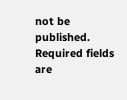not be published. Required fields are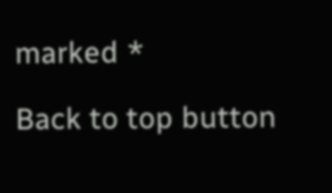marked *

Back to top button